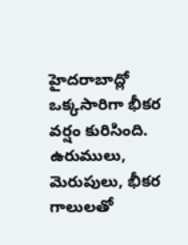హైదరాబాద్లో ఒక్కసారిగా భీకర వర్షం కురిసింది. ఉరుములు, మెరుపులు, భీకర గాలులతో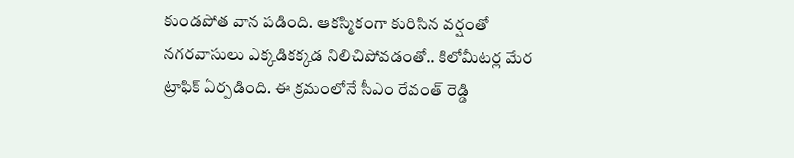కుండపోత వాన పడింది. ఆకస్మికంగా కురిసిన వర్షంతో నగరవాసులు ఎక్కడికక్కడ నిలిచిపోవడంతో.. కిలోమీటర్ల మేర ట్రాఫిక్ ఏర్పడింది. ఈ క్రమంలోనే సీఎం రేవంత్ రెడ్డి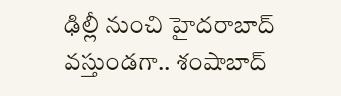ఢిల్లీ నుంచి హైదరాబాద్ వస్తుండగా.. శంషాబాద్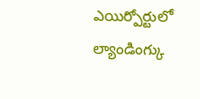ఎయిర్పోర్టులో ల్యాండింగ్కు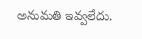అనుమతి ఇవ్వలేదు.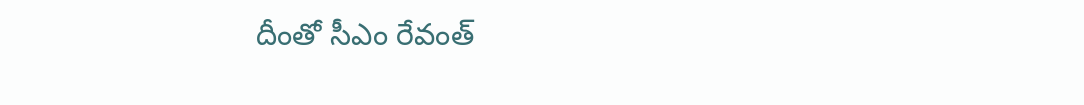దీంతో సీఎం రేవంత్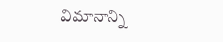విమానాన్ని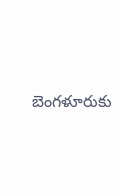బెంగళూరుకు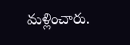మళ్లించారు.